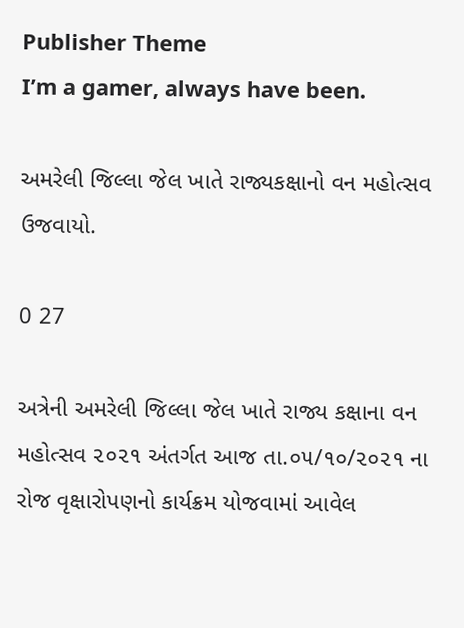Publisher Theme
I’m a gamer, always have been.

અમરેલી જિલ્લા જેલ ખાતે રાજ્યકક્ષાનો વન મહોત્સવ ઉજવાયો.

0 27

અત્રેની અમરેલી જિલ્લા જેલ ખાતે રાજ્ય કક્ષાના વન મહોત્સવ ૨૦૨૧ અંતર્ગત આજ તા.૦૫/૧૦/૨૦૨૧ ના રોજ વૃક્ષારોપણનો કાર્યક્રમ યોજવામાં આવેલ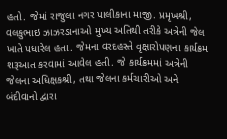હતો. જેમાં રાજુલા નગર પાલીકાના માજી. પ્રમૃખશ્રી, વલકુભાઇ ઝાઝરડાનાઓ મુખ્ય અતિથી તરીકે અત્રેની જેલ ખાતે પધારેલ હતા. જેમના વરદહસ્તે વૃક્ષારોપણના કાર્યક્રમ શરૂઆત કરવામાં આવેલ હતી. જે કાર્યક્રમમાં અત્રેની જેલના અધિક્ષકશ્રી, તથા જેલના કર્મચારીઓ અને બંદીવાનો દ્વારા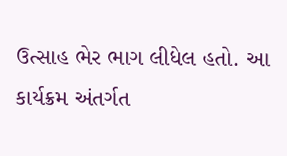ઉત્સાહ ભેર ભાગ લીધેલ હતો. આ કાર્યક્રમ અંતર્ગત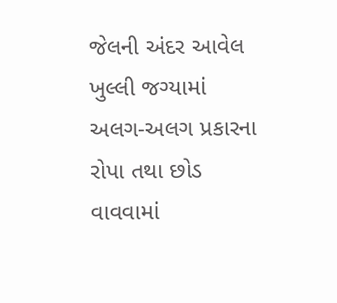જેલની અંદર આવેલ ખુલ્લી જગ્યામાં અલગ-અલગ પ્રકારના રોપા તથા છોડ વાવવામાં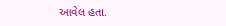આવેલ હતા.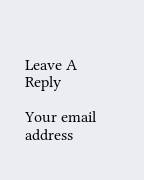Leave A Reply

Your email address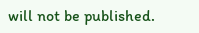will not be published.